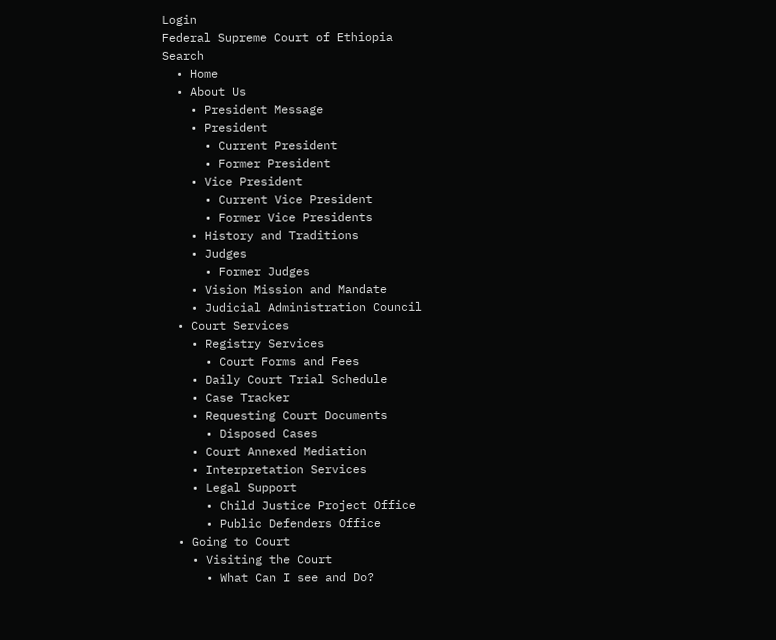Login
Federal Supreme Court of Ethiopia
Search
  • Home
  • About Us
    • President Message
    • President
      • Current President
      • Former President
    • Vice President
      • Current Vice President
      • Former Vice Presidents
    • History and Traditions
    • Judges
      • Former Judges
    • Vision Mission and Mandate
    • Judicial Administration Council
  • Court Services
    • Registry Services
      • Court Forms and Fees
    • Daily Court Trial Schedule
    • Case Tracker
    • Requesting Court Documents
      • Disposed Cases
    • Court Annexed Mediation
    • Interpretation Services
    • Legal Support
      • Child Justice Project Office
      • Public Defenders Office
  • Going to Court
    • Visiting the Court
      • What Can I see and Do?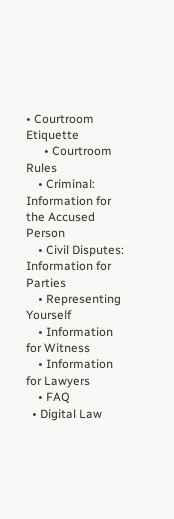• Courtroom Etiquette
      • Courtroom Rules
    • Criminal: Information for the Accused Person
    • Civil Disputes: Information for Parties
    • Representing Yourself
    • Information for Witness
    • Information for Lawyers
    • FAQ
  • Digital Law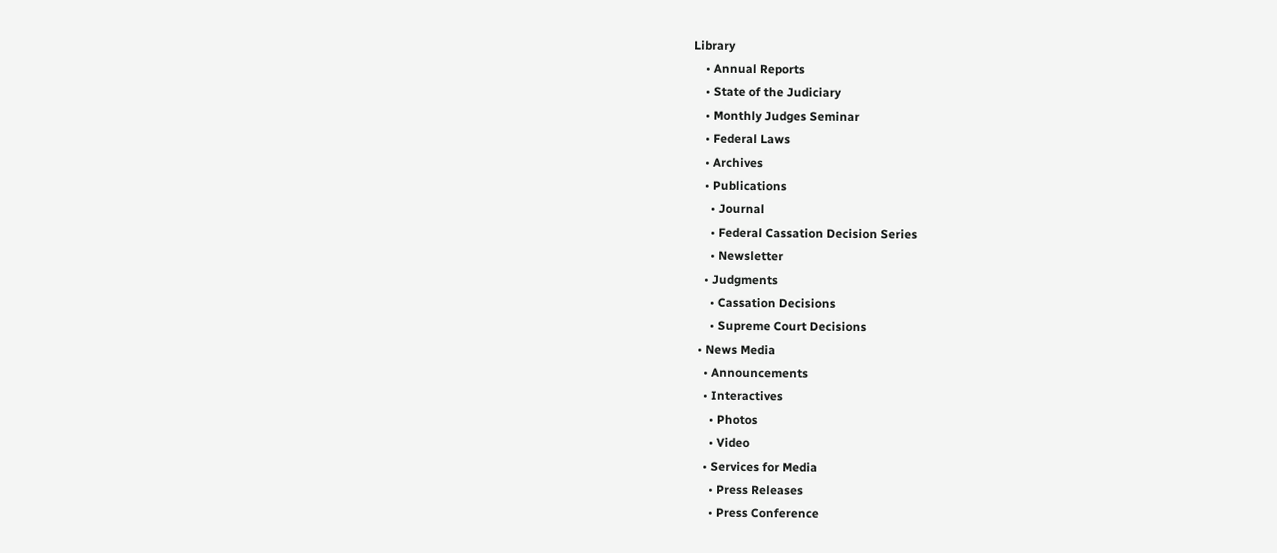Library
    • Annual Reports
    • State of the Judiciary
    • Monthly Judges Seminar
    • Federal Laws
    • Archives
    • Publications
      • Journal
      • Federal Cassation Decision Series
      • Newsletter
    • Judgments
      • Cassation Decisions
      • Supreme Court Decisions
  • News Media
    • Announcements
    • Interactives
      • Photos
      • Video
    • Services for Media
      • Press Releases
      • Press Conference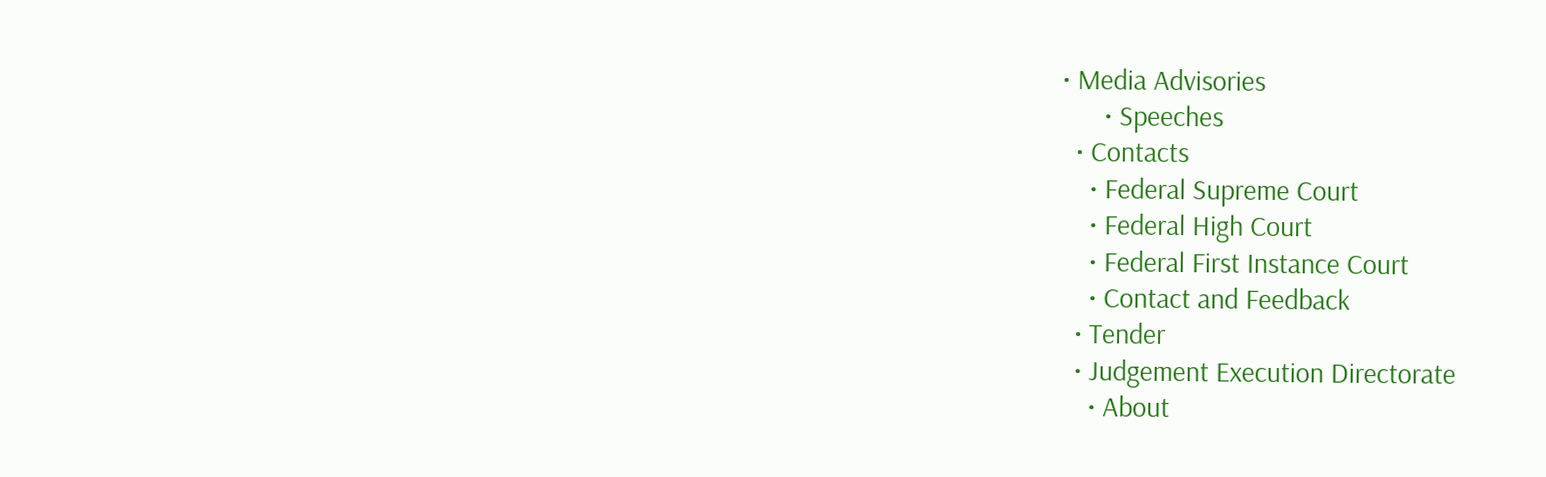• Media Advisories
      • Speeches
  • Contacts
    • Federal Supreme Court
    • Federal High Court
    • Federal First Instance Court
    • Contact and Feedback
  • Tender
  • Judgement Execution Directorate
    • About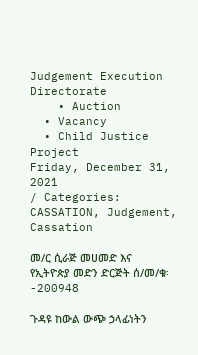Judgement Execution Directorate
    • Auction
  • Vacancy
  • Child Justice Project
Friday, December 31, 2021
/ Categories: CASSATION, Judgement, Cassation

መ/ር ሲራጅ መሀመድ እና የኢትዮጵያ መድን ድርጅት ሰ/መ/ቁ፡-200948

ጉዳዩ ከውል ውጭ ኃላፊነትን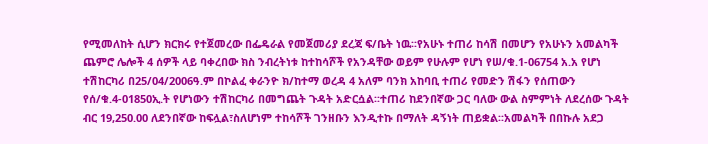የሚመለከት ሲሆን ክርክሩ የተጀመረው በፌዴራል የመጀመሪያ ደረጃ ፍ/ቤት ነዉ፡፡የአሁኑ ተጠሪ ከሳሽ በመሆን የአሁኑን አመልካች ጨምሮ ሌሎች 4 ሰዎች ላይ ባቀረበው ክስ ንብረትነቱ ከተከሳሾች የአንዳቸው ወይም የሁሉም የሆነ የሠ/ቁ.1-06754 አ.አ የሆነ ተሽከርካሪ በ25/04/2006ዓ.ም በኮልፈ ቀራንዮ ክ/ከተማ ወረዳ 4 አለም ባንክ አከባቢ ተጠሪ የመድን ሽፋን የሰጠውን የሰ/ቁ.4-01850ኢ.ት የሆነውን ተሽከርካሪ በመግጨት ጉዳት አድርሷል፡፡ተጠሪ ከደንበኛው ጋር ባለው ውል ስምምነት ለደረሰው ጉዳት ብር 19,250.00 ለደንበኛው ከፍሏል፣ስለሆነም ተከሳሾች ገንዘቡን እንዲተኩ በማለት ዳኝነት ጠይቋል፡፡አመልካች በበኩሉ አደጋ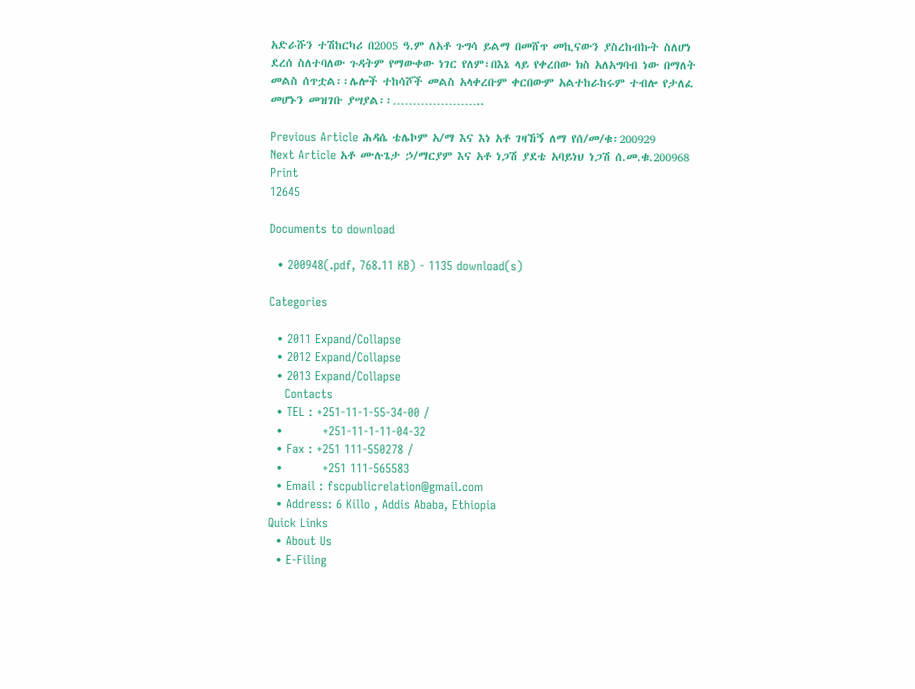አድራሹን ተሽከርካሪ በ2005 ዓ.ም ለአቶ ጉግሳ ይልማ በመሸጥ መኪናውን ያስረከብኩት ስለሆነ ደረሰ ስለተባለው ጉዳትም የማውቀው ነገር የለም፣በእኔ ላይ የቀረበው ክስ አለአግባብ ነው በማለት መልስ ሰጥቷል፡፡ሌሎች ተከሳሾች መልስ አላቀረቡም ቀርበውም አልተከራከሩም ተብሎ የታለፈ መሆኑን መዝገቡ ያሣያል፡፡…………………..

Previous Article ሕዳሴ ቴሌኮም አ/ማ እና እነ አቶ ገዛኸኝ ለማ የሰ/መ/ቁ፡200929
Next Article አቶ ሙሉጌታ ኃ/ማርያም እና አቶ ነጋሽ ያደቴ አባይነህ ነጋሽ ሰ.መ.ቁ.200968
Print
12645

Documents to download

  • 200948(.pdf, 768.11 KB) - 1135 download(s)

Categories

  • 2011 Expand/Collapse
  • 2012 Expand/Collapse
  • 2013 Expand/Collapse
    Contacts
  • TEL : +251-11-1-55-34-00 /
  •          +251-11-1-11-04-32
  • Fax : +251 111-550278 /
  •          +251 111-565583
  • Email : fscpublicrelation@gmail.com
  • Address: 6 Killo , Addis Ababa, Ethiopia
Quick Links
  • About Us
  • E-Filing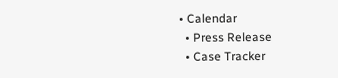• Calendar
  • Press Release
  • Case Tracker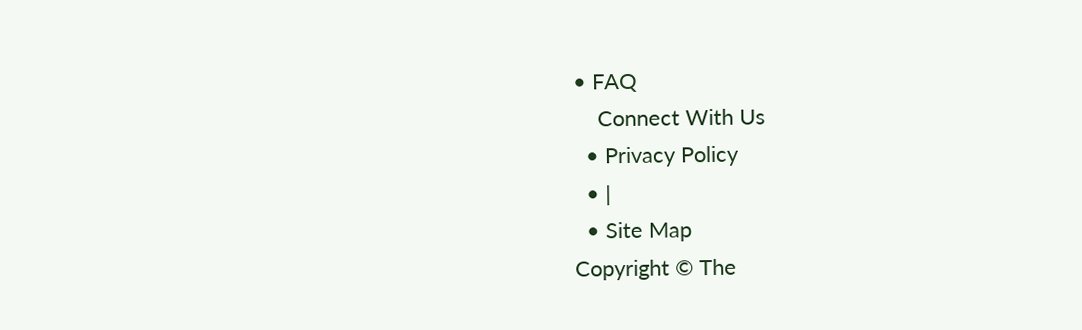• FAQ
    Connect With Us
  • Privacy Policy
  • |
  • Site Map
Copyright © The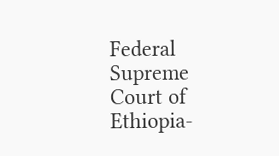Federal Supreme Court of Ethiopia-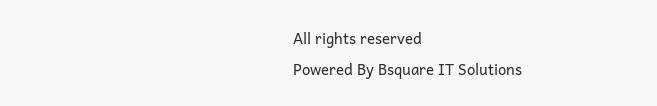All rights reserved
Powered By Bsquare IT Solutions